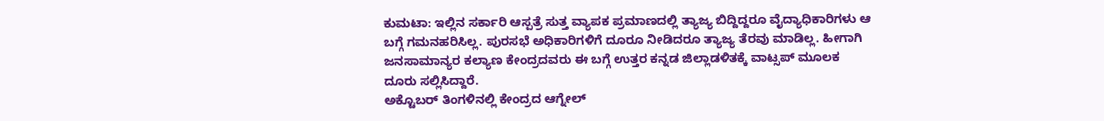ಕುಮಟಾ: ಇಲ್ಲಿನ ಸರ್ಕಾರಿ ಆಸ್ಪತ್ರೆ ಸುತ್ತ ವ್ಯಾಪಕ ಪ್ರಮಾಣದಲ್ಲಿ ತ್ಯಾಜ್ಯ ಬಿದ್ದಿದ್ದರೂ ವೈದ್ಯಾಧಿಕಾರಿಗಳು ಆ ಬಗ್ಗೆ ಗಮನಹರಿಸಿಲ್ಲ. ಪುರಸಭೆ ಅಧಿಕಾರಿಗಳಿಗೆ ದೂರೂ ನೀಡಿದರೂ ತ್ಯಾಜ್ಯ ತೆರವು ಮಾಡಿಲ್ಲ. ಹೀಗಾಗಿ ಜನಸಾಮಾನ್ಯರ ಕಲ್ಯಾಣ ಕೇಂದ್ರದವರು ಈ ಬಗ್ಗೆ ಉತ್ತರ ಕನ್ನಡ ಜಿಲ್ಲಾಡಳಿತಕ್ಕೆ ವಾಟ್ಸಪ್ ಮೂಲಕ ದೂರು ಸಲ್ಲಿಸಿದ್ದಾರೆ.
ಅಕ್ಟೊಬರ್ ತಿಂಗಳಿನಲ್ಲಿ ಕೇಂದ್ರದ ಆಗ್ನೇಲ್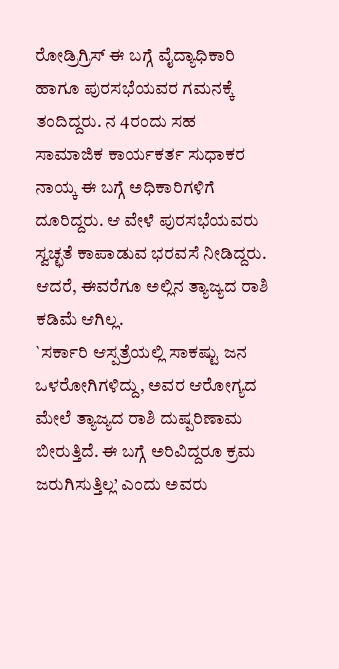ರೋಡ್ರಿಗ್ರಿಸ್ ಈ ಬಗ್ಗೆ ವೈದ್ಯಾಧಿಕಾರಿ ಹಾಗೂ ಪುರಸಭೆಯವರ ಗಮನಕ್ಕೆ ತಂದಿದ್ದರು. ನ 4ರಂದು ಸಹ ಸಾಮಾಜಿಕ ಕಾರ್ಯಕರ್ತ ಸುಧಾಕರ ನಾಯ್ಕ ಈ ಬಗ್ಗೆ ಅಧಿಕಾರಿಗಳಿಗೆ ದೂರಿದ್ದರು. ಆ ವೇಳೆ ಪುರಸಭೆಯವರು ಸ್ವಚ್ಛತೆ ಕಾಪಾಡುವ ಭರವಸೆ ನೀಡಿದ್ದರು. ಆದರೆ, ಈವರೆಗೂ ಅಲ್ಲಿನ ತ್ಯಾಜ್ಯದ ರಾಶಿ ಕಡಿಮೆ ಆಗಿಲ್ಲ.
`ಸರ್ಕಾರಿ ಆಸ್ಪತ್ರೆಯಲ್ಲಿ ಸಾಕಷ್ಟು ಜನ ಒಳರೋಗಿಗಳಿದ್ದು, ಅವರ ಆರೋಗ್ಯದ ಮೇಲೆ ತ್ಯಾಜ್ಯದ ರಾಶಿ ದುಷ್ಪರಿಣಾಮ ಬೀರುತ್ತಿದೆ. ಈ ಬಗ್ಗೆ ಅರಿವಿದ್ದರೂ ಕ್ರಮ ಜರುಗಿಸುತ್ತಿಲ್ಲ’ ಎಂದು ಅವರು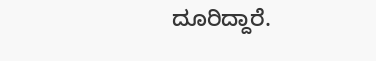ದೂರಿದ್ದಾರೆ.